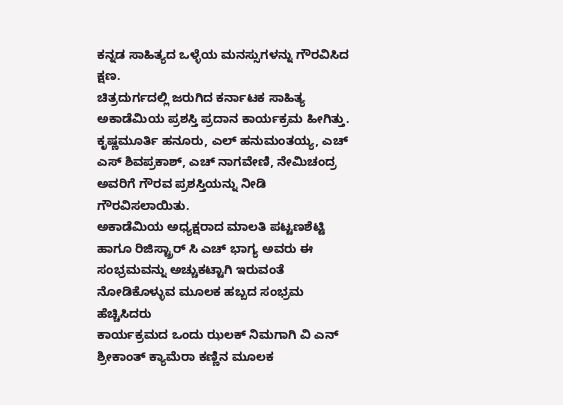ಕನ್ನಡ ಸಾಹಿತ್ಯದ ಒಳ್ಳೆಯ ಮನಸ್ಸುಗಳನ್ನು ಗೌರವಿಸಿದ ಕ್ಷಣ.
ಚಿತ್ರದುರ್ಗದಲ್ಲಿ ಜರುಗಿದ ಕರ್ನಾಟಕ ಸಾಹಿತ್ಯ ಅಕಾಡೆಮಿಯ ಪ್ರಶಸ್ತಿ ಪ್ರದಾನ ಕಾರ್ಯಕ್ರಮ ಹೀಗಿತ್ತು.
ಕೃಷ್ಣಮೂರ್ತಿ ಹನೂರು, ಎಲ್ ಹನುಮಂತಯ್ಯ, ಎಚ್ ಎಸ್ ಶಿವಪ್ರಕಾಶ್, ಎಚ್ ನಾಗವೇಣಿ, ನೇಮಿಚಂದ್ರ ಅವರಿಗೆ ಗೌರವ ಪ್ರಶಸ್ತಿಯನ್ನು ನೀಡಿ ಗೌರವಿಸಲಾಯಿತು.
ಅಕಾಡೆಮಿಯ ಅಧ್ಯಕ್ಷರಾದ ಮಾಲತಿ ಪಟ್ಟಣಶೆಟ್ಟಿ ಹಾಗೂ ರಿಜಿಸ್ಟ್ರಾರ್ ಸಿ ಎಚ್ ಭಾಗ್ಯ ಅವರು ಈ ಸಂಭ್ರಮವನ್ನು ಅಚ್ಚುಕಟ್ಟಾಗಿ ಇರುವಂತೆ ನೋಡಿಕೊಳ್ಳುವ ಮೂಲಕ ಹಬ್ಬದ ಸಂಭ್ರಮ ಹೆಚ್ಚಿಸಿದರು
ಕಾರ್ಯಕ್ರಮದ ಒಂದು ಝಲಕ್ ನಿಮಗಾಗಿ ವಿ ಎನ್ ಶ್ರೀಕಾಂತ್ ಕ್ಯಾಮೆರಾ ಕಣ್ಣಿನ ಮೂಲಕ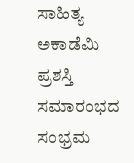ಸಾಹಿತ್ಯ ಅಕಾಡೆಮಿ ಪ್ರಶಸ್ತಿ ಸಮಾರಂಭದ ಸಂಭ್ರಮ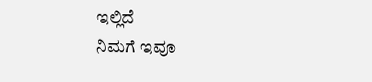ಇಲ್ಲಿದೆ
ನಿಮಗೆ ಇವೂ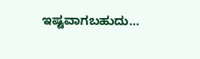ಇಷ್ಟವಾಗಬಹುದು…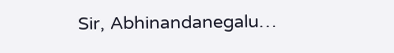Sir, Abhinandanegalu…